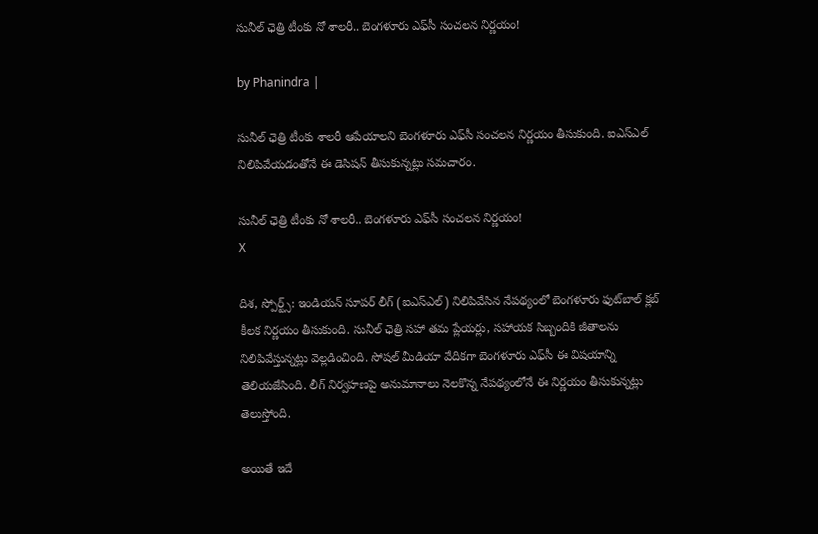సునీల్ ఛెత్రి టీంకు నో శాలరీ.. బెంగళూరు ఎఫ్‌సీ సంచలన నిర్ణయం!

by Phanindra |

సునీల్ ఛెత్రి టీంకు శాలరీ ఆపేయాలని బెంగళూరు ఎఫ్‌సీ సంచలన నిర్ణయం తీసుకుంది. ఐఎస్ఎల్ నిలిపివేయడంతోనే ఈ డెసిషన్ తీసుకున్నట్లు సమచారం.

సునీల్ ఛెత్రి టీంకు నో శాలరీ.. బెంగళూరు ఎఫ్‌సీ సంచలన నిర్ణయం!
X

దిశ, స్పోర్ట్స్: ఇండియన్ సూపర్ లీగ్ (ఐఎస్ఎల్) నిలిపివేసిన నేపథ్యంలో బెంగళూరు ఫుట్‌బాల్ క్లబ్ కీలక నిర్ణయం తీసుకుంది. సునీల్ ఛెత్రి సహా తమ ప్లేయర్లు, సహాయక సిబ్బందికి జీతాలను నిలిపివేస్తున్నట్లు వెల్లడించింది. సోషల్ మీడియా వేదికగా బెంగళూరు ఎఫ్‌సీ ఈ విషయాన్ని తెలియజేసింది. లీగ్ నిర్వహణపై అనుమానాలు నెలకొన్న నేపథ్యంలోనే ఈ నిర్ణయం తీసుకున్నట్లు తెలుస్తోంది.

అయితే ఇదే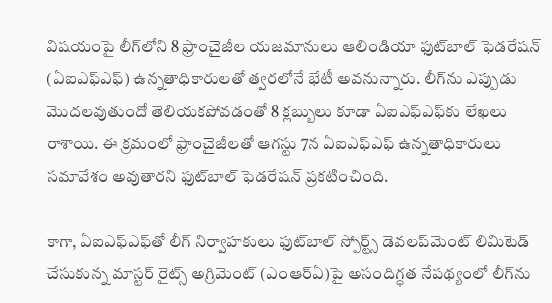విషయంపై లీగ్‌లోని 8 ఫ్రాంచైజీల యజమానులు ఆలిండియా ఫుట్‌బాల్ ఫెడరేషన్ (ఏఐఎఫ్ఎఫ్) ఉన్నతాధికారులతో త్వరలోనే భేటీ అవనున్నారు. లీగ్‌ను ఎప్పుడు మొదలవుతుందో తెలియకపోవడంతో 8 క్లబ్బులు కూడా ఏఐఎఫ్ఎఫ్‌కు లేఖలు రాశాయి. ఈ క్రమంలో ఫ్రాంచైజీలతో ఆగస్టు 7న ఏఐఎఫ్ఎఫ్ ఉన్నతాధికారులు సమావేశం అవుతారని ఫుట్‌బాల్ ఫెడరేషన్ ప్రకటించింది.

కాగా, ఏఐఎఫ్ఎఫ్‌తో లీగ్ నిర్వాహకులు ఫుట్‌బాల్ స్పోర్ట్స్ డెవలప్‌మెంట్ లిమిటెడ్ చేసుకున్న మాస్టర్ రైట్స్ అగ్రిమెంట్ (ఎంఆర్ఏ)పై అసందిగ్ధత నేపథ్యంలో లీగ్‌ను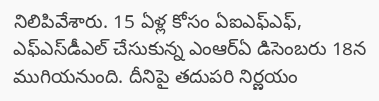నిలిపివేశారు. 15 ఏళ్ల కోసం ఏఐఎఫ్ఎఫ్, ఎఫ్‌ఎస్‌‌డీఎల్‌ చేసుకున్న ఎంఆర్ఏ డిసెంబరు 18న ముగియనుంది. దీనిపై తదుపరి నిర్ణయం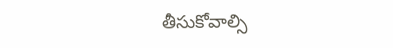తీసుకోవాల్సి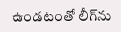ఉండటంతో లీగ్‌ను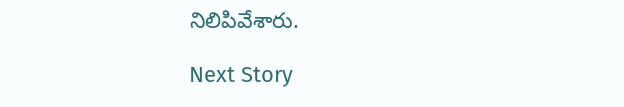నిలిపివేశారు.

Next Story